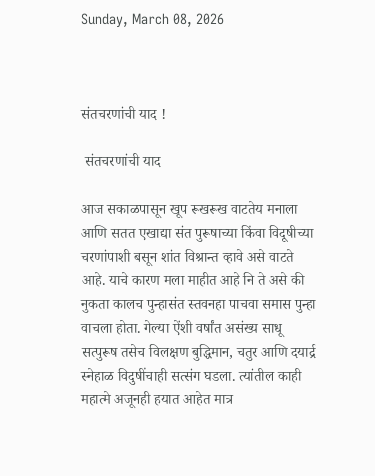Sunday, March 08, 2026



संतचरणांची याद !

 संतचरणांची याद

आज सकाळपासून खूप रूखरूख वाटतेय मनाला आणि सतत एखाद्या संत पुरूषाच्या किंवा विदूषीच्या चरणांपाशी बसून शांत विश्रान्त व्हावे असे वाटते आहे. याचे कारण मला माहीत आहे नि ते असे की नुकता कालच पुन्हासंत स्तवनहा पाचवा समास पुन्हा वाचला होता. गेल्या ऐंशी वर्षांत असंख्य साधू सत्पुरूष तसेच विलक्षण बुद्धिमान, चतुर आणि दयार्द्र स्नेहाळ विदुषींचाही सत्संग घडला. त्यांतील काही महात्मे अजूनही हयात आहेत मात्र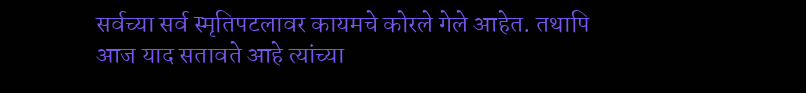सर्वच्या सर्व स्मृतिपटलावर कायमचे कोरले गेले आहेत. तथापि आज याद सतावते आहे त्यांच्या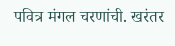पवित्र मंगल चरणांची. खरंतर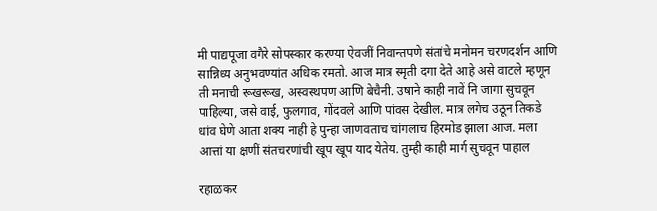मी पाद्यपूजा वगैरे सोपस्कार करण्या ऐवजीं निवान्तपणे संतांचे मनोमन चरणदर्शन आणि सान्निध्य अनुभवण्यांत अधिक रमतो. आज मात्र स्मृती दगा देते आहे असे वाटले म्हणून ती मनाची रूखरूख, अस्वस्थपण आणि बेचैनी. उषाने काही नावें नि जागा सुचवून पाहिल्या, जसे वाई, फुलगाव, गोंदवले आणि पांवस देखील. मात्र लगेच उठून तिकडे धांव घेणे आता शक्य नाही हे पुन्हा जाणवताच चांगलाच हिरमोड झाला आज. मला आत्तां या क्षणीं संतचरणांची खूप खूप याद येतेय. तुम्ही काही मार्ग सुचवून पाहाल

रहाळकर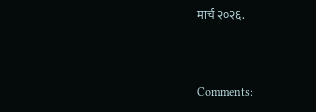मार्च २०२६.


Comments: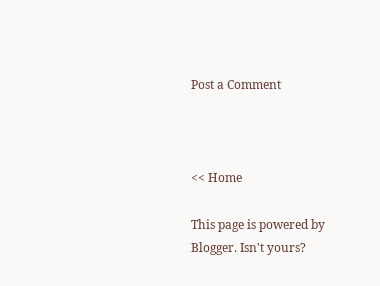Post a Comment



<< Home

This page is powered by Blogger. Isn't yours?